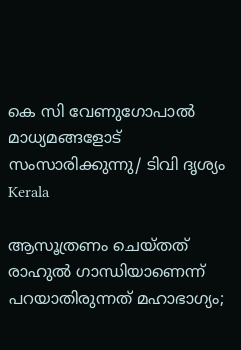കെ സി വേണുഗോപാല്‍ മാധ്യമങ്ങളോട് സംസാരിക്കുന്നു/ ടിവി ദൃശ്യം
Kerala

ആസൂത്രണം ചെയ്തത് രാഹുല്‍ ഗാന്ധിയാണെന്ന് പറയാതിരുന്നത് മഹാഭാഗ്യം;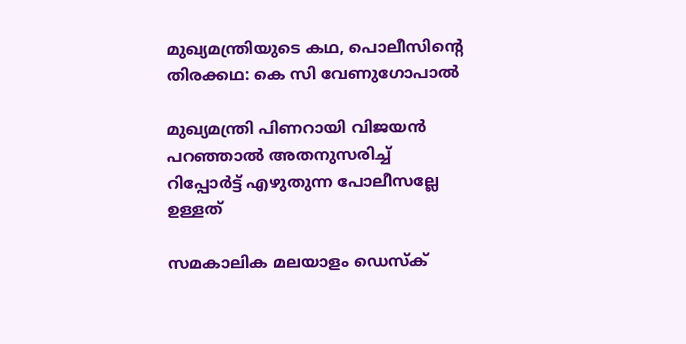മുഖ്യമന്ത്രിയുടെ കഥ, പൊലീസിന്റെ തിരക്കഥ: കെ സി വേണുഗോപാല്‍

മുഖ്യമന്ത്രി പിണറായി വിജയന്‍ പറഞ്ഞാല്‍ അതനുസരിച്ച് റിപ്പോര്‍ട്ട് എഴുതുന്ന പോലീസല്ലേ ഉള്ളത്

സമകാലിക മലയാളം ഡെസ്ക്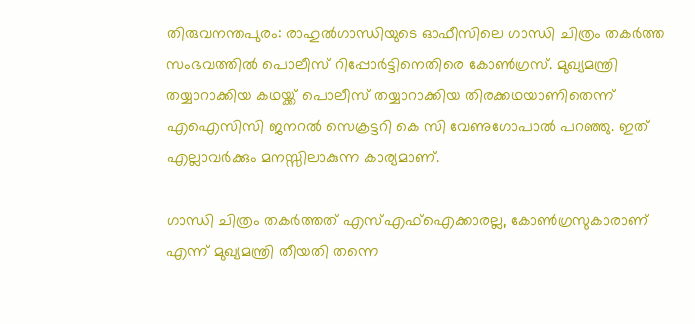തിരുവനന്തപുരം: രാഹുല്‍ഗാന്ധിയുടെ ഓഫീസിലെ ഗാന്ധി ചിത്രം തകര്‍ത്ത സംഭവത്തില്‍ പൊലീസ് റിപ്പോര്‍ട്ടിനെതിരെ കോണ്‍ഗ്രസ്. മുഖ്യമന്ത്രി തയ്യാറാക്കിയ കഥയ്ക്ക് പൊലീസ് തയ്യാറാക്കിയ തിരക്കഥയാണിതെന്ന് എഐസിസി ജനറല്‍ സെക്രട്ടറി കെ സി വേണുഗോപാല്‍ പറഞ്ഞു. ഇത് എല്ലാവര്‍ക്കും മനസ്സിലാകുന്ന കാര്യമാണ്.

ഗാന്ധി ചിത്രം തകര്‍ത്തത് എസ്എഫ്‌ഐക്കാരല്ല, കോണ്‍ഗ്രസുകാരാണ് എന്ന് മുഖ്യമന്ത്രി തീയതി തന്നെ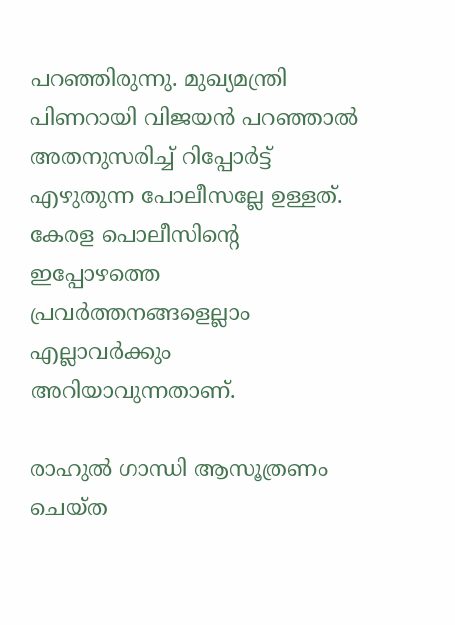പറഞ്ഞിരുന്നു. മുഖ്യമന്ത്രി പിണറായി വിജയന്‍ പറഞ്ഞാല്‍ അതനുസരിച്ച് റിപ്പോര്‍ട്ട് എഴുതുന്ന പോലീസല്ലേ ഉള്ളത്. കേരള പൊലീസിന്റെ ഇപ്പോഴത്തെ പ്രവര്‍ത്തനങ്ങളെല്ലാം എല്ലാവര്‍ക്കും അറിയാവുന്നതാണ്.

രാഹുല്‍ ഗാന്ധി ആസൂത്രണം ചെയ്ത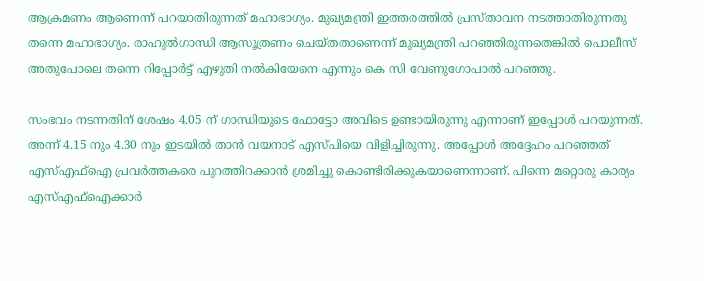ആക്രമണം ആണെന്ന് പറയാതിരുന്നത് മഹാഭാഗ്യം. മുഖ്യമന്ത്രി ഇത്തരത്തില്‍ പ്രസ്താവന നടത്താതിരുന്നതു തന്നെ മഹാഭാഗ്യം. രാഹുല്‍ഗാന്ധി ആസൂത്രണം ചെയ്തതാണെന്ന് മുഖ്യമന്ത്രി പറഞ്ഞിരുന്നതെങ്കില്‍ പൊലീസ് അതുപോലെ തന്നെ റിപ്പോര്‍ട്ട് എഴുതി നല്‍കിയേനെ എന്നും കെ സി വേണുഗോപാല്‍ പറഞ്ഞു.

സംഭവം നടന്നതിന് ശേഷം 4.05 ന് ഗാന്ധിയുടെ ഫോട്ടോ അവിടെ ഉണ്ടായിരുന്നു എന്നാണ് ഇപ്പോള്‍ പറയുന്നത്. അന്ന് 4.15 നും 4.30 നും ഇടയില്‍ താന്‍ വയനാട് എസ്പിയെ വിളിച്ചിരുന്നു. അപ്പോള്‍ അദ്ദേഹം പറഞ്ഞത് എസ്എഫ്‌ഐ പ്രവര്‍ത്തകരെ പുറത്തിറക്കാന്‍ ശ്രമിച്ചു കൊണ്ടിരിക്കുകയാണെന്നാണ്. പിന്നെ മറ്റൊരു കാര്യം എസ്എഫ്‌ഐക്കാര്‍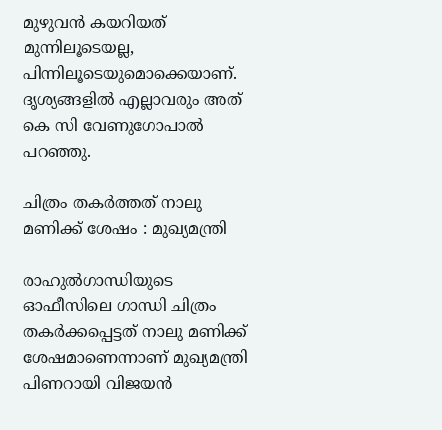മുഴുവന്‍ കയറിയത് മുന്നിലൂടെയല്ല, പിന്നിലൂടെയുമൊക്കെയാണ്. ദൃശ്യങ്ങളില്‍ എല്ലാവരും അത് കെ സി വേണുഗോപാല്‍ പറഞ്ഞു.

ചിത്രം തകര്‍ത്തത് നാലു മണിക്ക് ശേഷം : മുഖ്യമന്ത്രി

രാഹുല്‍ഗാന്ധിയുടെ ഓഫീസിലെ ഗാന്ധി ചിത്രം തകര്‍ക്കപ്പെട്ടത് നാലു മണിക്ക് ശേഷമാണെന്നാണ് മുഖ്യമന്ത്രി പിണറായി വിജയന്‍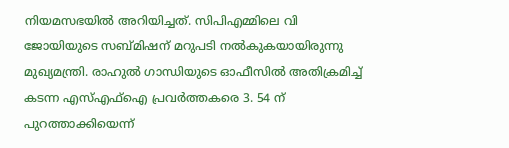നിയമസഭയില്‍ അറിയിച്ചത്. സിപിഎമ്മിലെ വി ജോയിയുടെ സബ്മിഷന് മറുപടി നല്‍കുകയായിരുന്നു മുഖ്യമന്ത്രി. രാഹുല്‍ ഗാന്ധിയുടെ ഓഫീസില്‍ അതിക്രമിച്ച് കടന്ന എസ്എഫ്‌ഐ പ്രവര്‍ത്തകരെ 3. 54 ന് പുറത്താക്കിയെന്ന്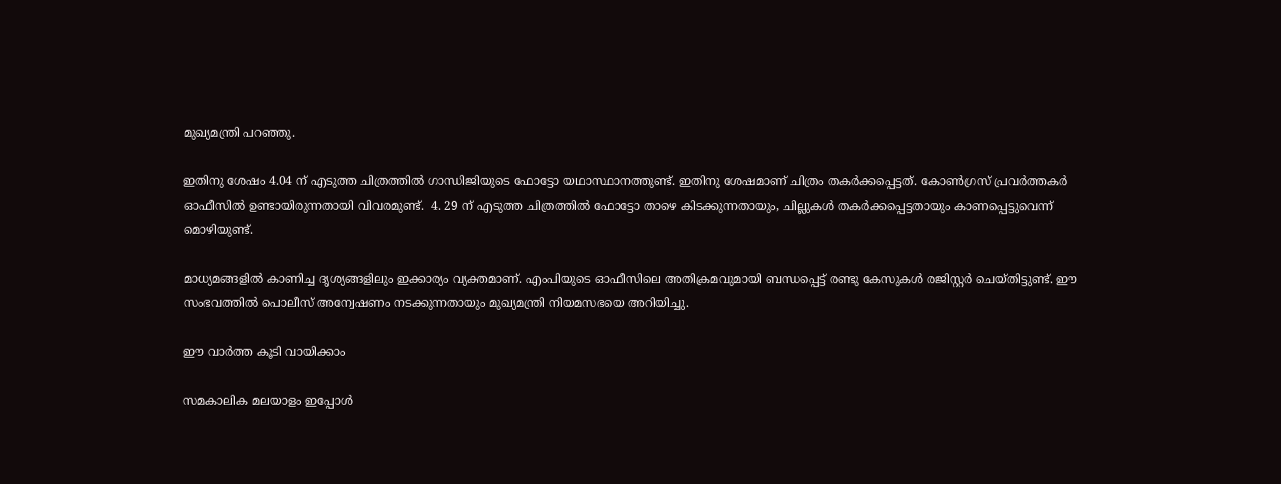മുഖ്യമന്ത്രി പറഞ്ഞു.

ഇതിനു ശേഷം 4.04 ന് എടുത്ത ചിത്രത്തില്‍ ഗാന്ധിജിയുടെ ഫോട്ടോ യഥാസ്ഥാനത്തുണ്ട്. ഇതിനു ശേഷമാണ് ചിത്രം തകര്‍ക്കപ്പെട്ടത്. കോണ്‍ഗ്രസ് പ്രവര്‍ത്തകര്‍ ഓഫീസില്‍ ഉണ്ടായിരുന്നതായി വിവരമുണ്ട്.  4. 29 ന് എടുത്ത ചിത്രത്തില്‍ ഫോട്ടോ താഴെ കിടക്കുന്നതായും, ചില്ലുകള്‍ തകര്‍ക്കപ്പെട്ടതായും കാണപ്പെട്ടുവെന്ന് മൊഴിയുണ്ട്.

മാധ്യമങ്ങളില്‍ കാണിച്ച ദൃശ്യങ്ങളിലും ഇക്കാര്യം വ്യക്തമാണ്. എംപിയുടെ ഓഫീസിലെ അതിക്രമവുമായി ബന്ധപ്പെട്ട് രണ്ടു കേസുകള്‍ രജിസ്റ്റര്‍ ചെയ്തിട്ടുണ്ട്. ഈ സംഭവത്തില്‍ പൊലീസ് അന്വേഷണം നടക്കുന്നതായും മുഖ്യമന്ത്രി നിയമസഭയെ അറിയിച്ചു.

ഈ വാർത്ത കൂടി വായിക്കാം

സമകാലിക മലയാളം ഇപ്പോള്‍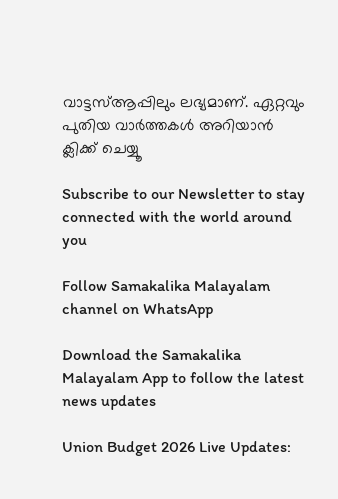വാട്ടസ്ആപ്പിലും ലഭ്യമാണ്. ഏറ്റവും പുതിയ വാര്‍ത്തകള്‍ അറിയാന്‍ ക്ലിക്ക് ചെയ്യൂ

Subscribe to our Newsletter to stay connected with the world around you

Follow Samakalika Malayalam channel on WhatsApp

Download the Samakalika Malayalam App to follow the latest news updates

Union Budget 2026 Live Updates: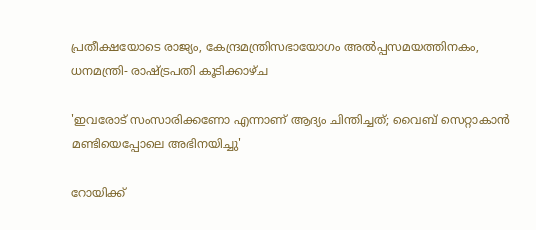പ്രതീക്ഷയോടെ രാജ്യം, കേന്ദ്രമന്ത്രിസഭായോഗം അൽപ്പസമയത്തിനകം, ധനമന്ത്രി- രാഷ്ട്രപതി കൂടിക്കാഴ്ച

'ഇവരോട് സംസാരിക്കണോ എന്നാണ് ആദ്യം ചിന്തിച്ചത്; വൈബ് സെറ്റാകാൻ മണ്ടിയെപ്പോലെ അഭിനയിച്ചു'

റോയിക്ക്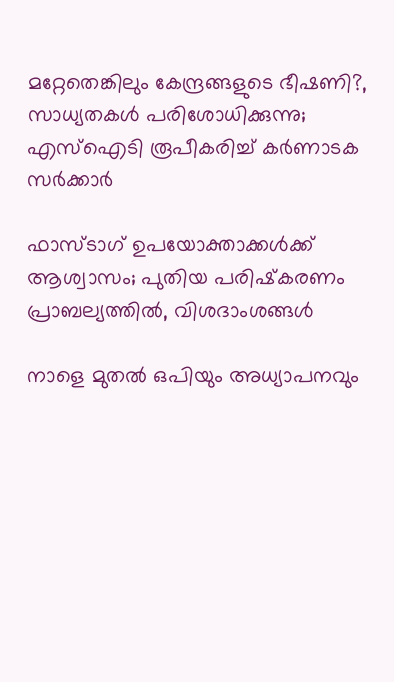മറ്റേതെങ്കിലും കേന്ദ്രങ്ങളുടെ ഭീഷണി?, സാധ്യതകൾ പരിശോധിക്കുന്നു; എസ്ഐടി രൂപീകരിച്ച് കർണാടക സർക്കാർ

ഫാസ്ടാഗ് ഉപയോക്താക്കള്‍ക്ക് ആശ്വാസം; പുതിയ പരിഷ്‌കരണം പ്രാബല്യത്തില്‍, വിശദാംശങ്ങള്‍

നാളെ മുതൽ ഒപിയും അധ്യാപനവും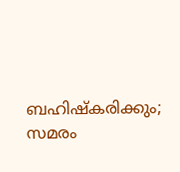ബഹിഷ്കരിക്കും; സമരം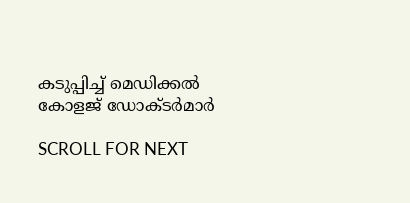കടുപ്പിച്ച് മെഡിക്കൽ കോളജ് ഡോക്ടർമാർ

SCROLL FOR NEXT